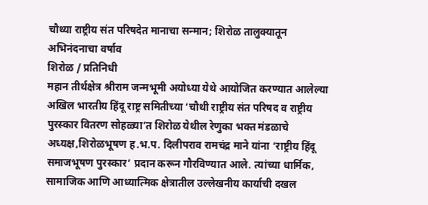चौथ्या राष्ट्रीय संत परिषदेत मानाचा सन्मान; शिरोळ तालुक्यातून अभिनंदनाचा वर्षाव
शिरोळ / प्रतिनिधी
महान तीर्थक्षेत्र श्रीराम जन्मभूमी अयोध्या येथे आयोजित करण्यात आलेल्या अखिल भारतीय हिंदू राष्ट्र समितीच्या ‘चौथी राष्ट्रीय संत परिषद व राष्ट्रीय पुरस्कार वितरण सोहळ्या’त शिरोळ येथील रेणुका भक्त मंडळाचे अध्यक्ष,शिरोळभूषण ह.भ.प. दिलीपराव रामचंद्र माने यांना ‘राष्ट्रीय हिंदू समाजभूषण पुरस्कार’ प्रदान करून गौरविण्यात आले. त्यांच्या धार्मिक, सामाजिक आणि आध्यात्मिक क्षेत्रातील उल्लेखनीय कार्याची दखल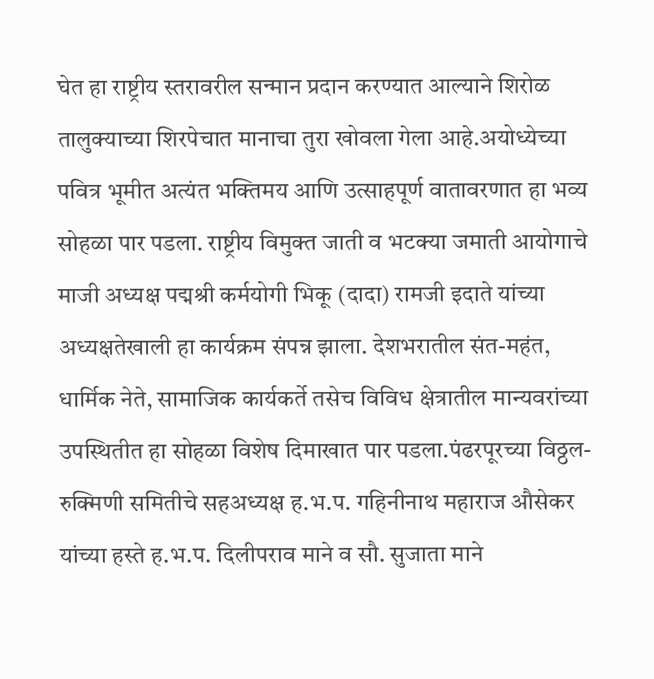घेत हा राष्ट्रीय स्तरावरील सन्मान प्रदान करण्यात आल्याने शिरोळ तालुक्याच्या शिरपेचात मानाचा तुरा खोवला गेला आहे.अयोध्येच्या पवित्र भूमीत अत्यंत भक्तिमय आणि उत्साहपूर्ण वातावरणात हा भव्य सोहळा पार पडला. राष्ट्रीय विमुक्त जाती व भटक्या जमाती आयोगाचे माजी अध्यक्ष पद्मश्री कर्मयोगी भिकू (दादा) रामजी इदाते यांच्या अध्यक्षतेखाली हा कार्यक्रम संपन्न झाला. देशभरातील संत-महंत, धार्मिक नेते, सामाजिक कार्यकर्ते तसेच विविध क्षेत्रातील मान्यवरांच्या उपस्थितीत हा सोहळा विशेष दिमाखात पार पडला.पंढरपूरच्या विठ्ठल-रुक्मिणी समितीचे सहअध्यक्ष ह.भ.प. गहिनीनाथ महाराज औसेकर यांच्या हस्ते ह.भ.प. दिलीपराव माने व सौ. सुजाता माने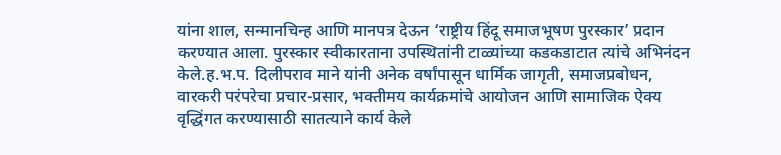यांना शाल, सन्मानचिन्ह आणि मानपत्र देऊन ‘राष्ट्रीय हिंदू समाजभूषण पुरस्कार’ प्रदान करण्यात आला. पुरस्कार स्वीकारताना उपस्थितांनी टाळ्यांच्या कडकडाटात त्यांचे अभिनंदन केले.ह.भ.प. दिलीपराव माने यांनी अनेक वर्षांपासून धार्मिक जागृती, समाजप्रबोधन, वारकरी परंपरेचा प्रचार-प्रसार, भक्तीमय कार्यक्रमांचे आयोजन आणि सामाजिक ऐक्य वृद्धिंगत करण्यासाठी सातत्याने कार्य केले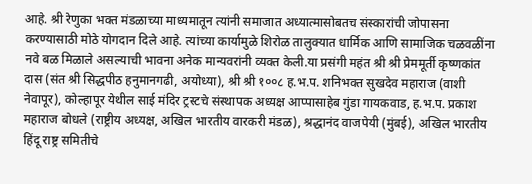आहे. श्री रेणुका भक्त मंडळाच्या माध्यमातून त्यांनी समाजात अध्यात्मासोबतच संस्कारांची जोपासना करण्यासाठी मोठे योगदान दिले आहे. त्यांच्या कार्यामुळे शिरोळ तालुक्यात धार्मिक आणि सामाजिक चळवळींना नवे बळ मिळाले असल्याची भावना अनेक मान्यवरांनी व्यक्त केली.या प्रसंगी महंत श्री श्री प्रेममूर्ती कृष्णकांत दास (संत श्री सिद्धपीठ हनुमानगढी, अयोध्या), श्री श्री १००८ ह.भ.प. शनिभक्त सुखदेव महाराज (वाशी नेवापूर), कोल्हापूर येथील साई मंदिर ट्रस्टचे संस्थापक अध्यक्ष आप्पासाहेब गुंडा गायकवाड, ह.भ.प. प्रकाश महाराज बोधले (राष्ट्रीय अध्यक्ष, अखिल भारतीय वारकरी मंडळ), श्रद्धानंद वाजपेयी (मुंबई), अखिल भारतीय हिंदू राष्ट्र समितीचे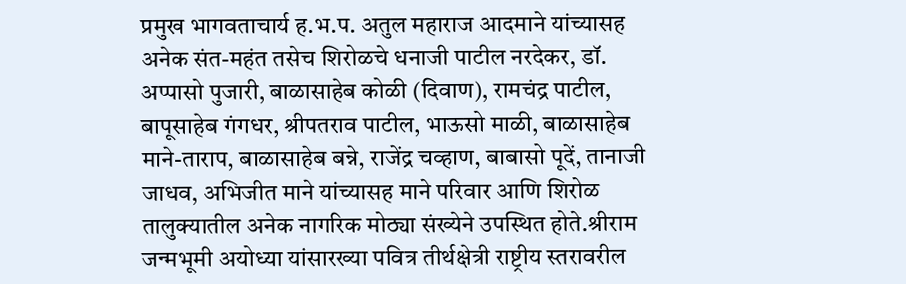प्रमुख भागवताचार्य ह.भ.प. अतुल महाराज आदमाने यांच्यासह अनेक संत-महंत तसेच शिरोळचे धनाजी पाटील नरदेकर, डॉ. अप्पासो पुजारी, बाळासाहेब कोळी (दिवाण), रामचंद्र पाटील, बापूसाहेब गंगधर, श्रीपतराव पाटील, भाऊसो माळी, बाळासाहेब माने-ताराप, बाळासाहेब बन्ने, राजेंद्र चव्हाण, बाबासो पूदें, तानाजी जाधव, अभिजीत माने यांच्यासह माने परिवार आणि शिरोळ तालुक्यातील अनेक नागरिक मोठ्या संख्येने उपस्थित होते.श्रीराम जन्मभूमी अयोध्या यांसारख्या पवित्र तीर्थक्षेत्री राष्ट्रीय स्तरावरील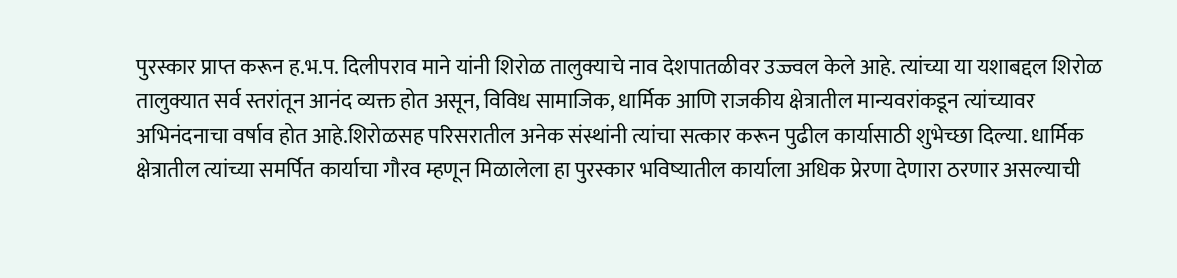पुरस्कार प्राप्त करून ह.भ.प. दिलीपराव माने यांनी शिरोळ तालुक्याचे नाव देशपातळीवर उज्ज्वल केले आहे. त्यांच्या या यशाबद्दल शिरोळ तालुक्यात सर्व स्तरांतून आनंद व्यक्त होत असून, विविध सामाजिक, धार्मिक आणि राजकीय क्षेत्रातील मान्यवरांकडून त्यांच्यावर अभिनंदनाचा वर्षाव होत आहे.शिरोळसह परिसरातील अनेक संस्थांनी त्यांचा सत्कार करून पुढील कार्यासाठी शुभेच्छा दिल्या. धार्मिक क्षेत्रातील त्यांच्या समर्पित कार्याचा गौरव म्हणून मिळालेला हा पुरस्कार भविष्यातील कार्याला अधिक प्रेरणा देणारा ठरणार असल्याची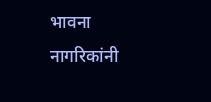भावना नागरिकांनी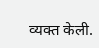व्यक्त केली.